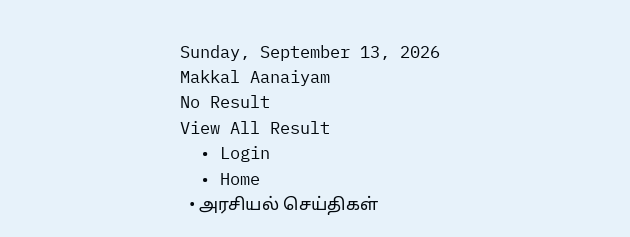Sunday, September 13, 2026
Makkal Aanaiyam
No Result
View All Result
  • Login
  • Home
  • அரசியல் செய்திகள்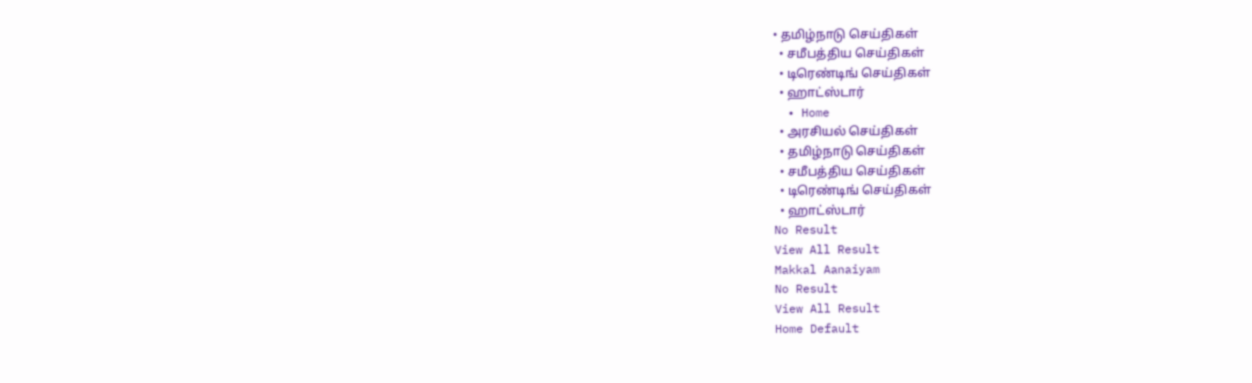• தமிழ்நாடு செய்திகள்
  • சமீபத்திய செய்திகள்
  • டிரெண்டிங் செய்திகள்
  • ஹாட்ஸ்டார்
  • Home
  • அரசியல் செய்திகள்
  • தமிழ்நாடு செய்திகள்
  • சமீபத்திய செய்திகள்
  • டிரெண்டிங் செய்திகள்
  • ஹாட்ஸ்டார்
No Result
View All Result
Makkal Aanaiyam
No Result
View All Result
Home Default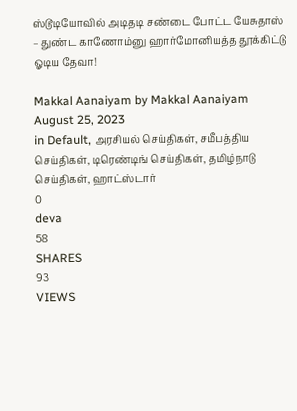ஸ்டூடியோவில் அடிதடி சண்டை போட்ட யேசுதாஸ் – துண்ட காணோம்னு ஹார்மோனியத்த தூக்கிட்டு ஓடிய தேவா!

Makkal Aanaiyam by Makkal Aanaiyam
August 25, 2023
in Default, அரசியல் செய்திகள், சமீபத்திய செய்திகள், டிரெண்டிங் செய்திகள், தமிழ்நாடு செய்திகள், ஹாட்ஸ்டார்
0
deva
58
SHARES
93
VIEWS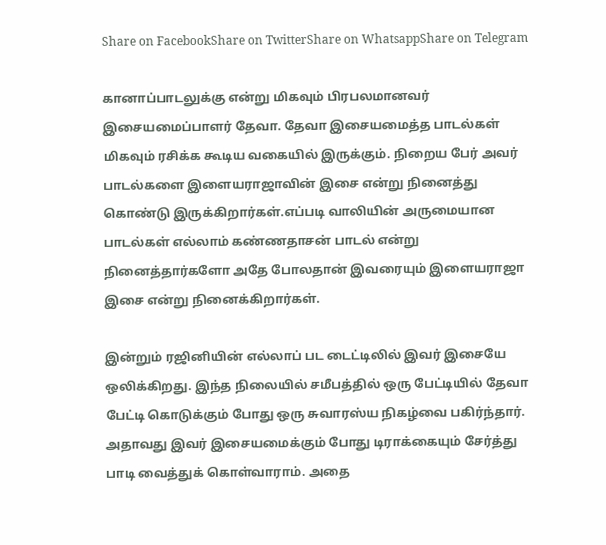Share on FacebookShare on TwitterShare on WhatsappShare on Telegram

கானாப்பாடலுக்கு என்று மிகவும் பிரபலமானவர் இசையமைப்பாளர் தேவா. தேவா இசையமைத்த பாடல்கள் மிகவும் ரசிக்க கூடிய வகையில் இருக்கும். நிறைய பேர் அவர் பாடல்களை இளையராஜாவின் இசை என்று நினைத்து கொண்டு இருக்கிறார்கள்.எப்படி வாலியின் அருமையான பாடல்கள் எல்லாம் கண்ணதாசன் பாடல் என்று நினைத்தார்களோ அதே போலதான் இவரையும் இளையராஜா இசை என்று நினைக்கிறார்கள்.

இன்றும் ரஜினியின் எல்லாப் பட டைட்டிலில் இவர் இசையே ஒலிக்கிறது. இந்த நிலையில் சமீபத்தில் ஒரு பேட்டியில் தேவா பேட்டி கொடுக்கும் போது ஒரு சுவாரஸ்ய நிகழ்வை பகிர்ந்தார். அதாவது இவர் இசையமைக்கும் போது டிராக்கையும் சேர்த்து பாடி வைத்துக் கொள்வாராம். அதை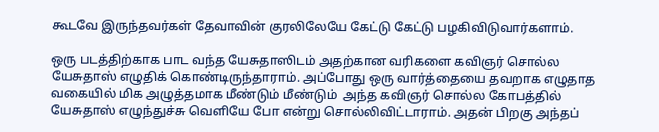கூடவே இருந்தவர்கள் தேவாவின் குரலிலேயே கேட்டு கேட்டு பழகிவிடுவார்களாம்.

ஒரு படத்திற்காக பாட வந்த யேசுதாஸிடம் அதற்கான வரிகளை கவிஞர் சொல்ல யேசுதாஸ் எழுதிக் கொண்டிருந்தாராம். அப்போது ஒரு வார்த்தையை தவறாக எழுதாத வகையில் மிக அழுத்தமாக மீண்டும் மீண்டும்  அந்த கவிஞர் சொல்ல கோபத்தில் யேசுதாஸ் எழுந்துச்சு வெளியே போ என்று சொல்லிவிட்டாராம். அதன் பிறகு அந்தப்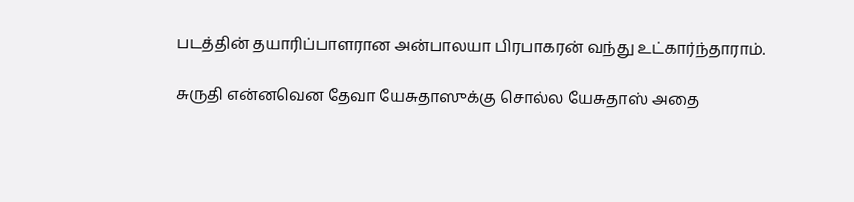படத்தின் தயாரிப்பாளரான அன்பாலயா பிரபாகரன் வந்து உட்கார்ந்தாராம்.

சுருதி என்னவென தேவா யேசுதாஸுக்கு சொல்ல யேசுதாஸ் அதை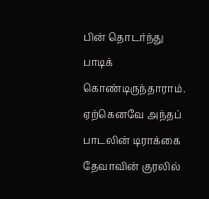பின் தொடர்ந்து பாடிக் கொண்டிருந்தாராம். ஏற்கெனவே அந்தப் பாடலின் டிராக்கை தேவாவின் குரலில்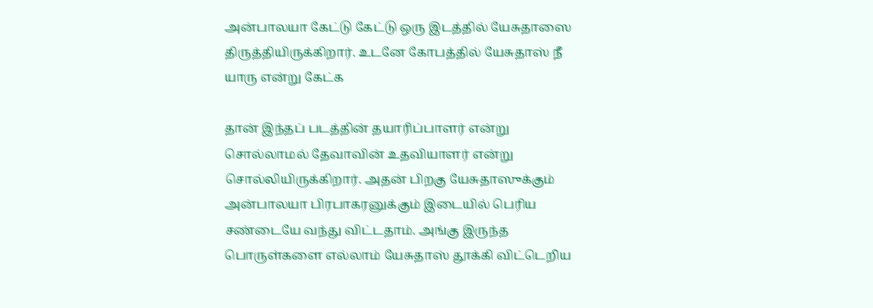அன்பாலயா கேட்டு கேட்டு ஒரு இடத்தில் யேசுதாஸை திருத்தியிருக்கிறார். உடனே கோபத்தில் யேசுதாஸ் நீ யாரு என்று கேட்க

தான் இந்தப் படத்தின் தயாரிப்பாளர் என்று சொல்லாமல் தேவாவின் உதவியாளர் என்று சொல்லியிருக்கிறார். அதன் பிறகு யேசுதாஸுக்கும் அன்பாலயா பிரபாகரனுக்கும் இடையில் பெரிய சண்டையே வந்து விட்டதாம். அங்கு இருந்த பொருள்களை எல்லாம் யேசுதாஸ் தூக்கி விட்டெறிய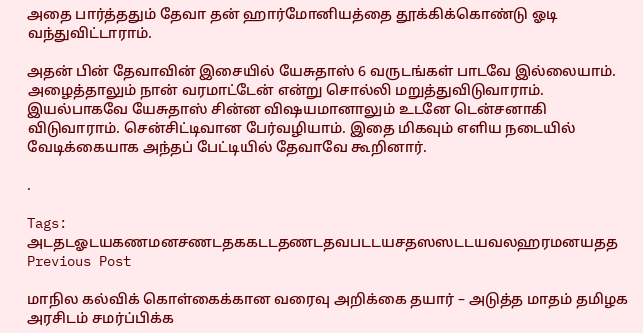அதை பார்த்ததும் தேவா தன் ஹார்மோனியத்தை தூக்கிக்கொண்டு ஓடி வந்துவிட்டாராம்.

அதன் பின் தேவாவின் இசையில் யேசுதாஸ் 6 வருடங்கள் பாடவே இல்லையாம். அழைத்தாலும் நான் வரமாட்டேன் என்று சொல்லி மறுத்துவிடுவாராம். இயல்பாகவே யேசுதாஸ் சின்ன விஷயமானாலும் உடனே டென்சனாகி விடுவாராம். சென்சிட்டிவான பேர்வழியாம். இதை மிகவும் எளிய நடையில் வேடிக்கையாக அந்தப் பேட்டியில் தேவாவே கூறினார்.

.

Tags: அடதடஓடயகணமனசணடதககடடதணடதவபடடயசதஸஸடடயவலஹரமனயதத
Previous Post

மாநில கல்விக் கொள்கைக்கான வரைவு அறிக்கை தயார் – அடுத்த மாதம் தமிழக அரசிடம் சமர்ப்பிக்க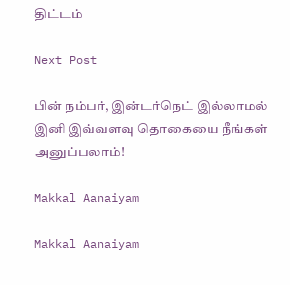திட்டம்

Next Post

பின் நம்பர், இன்டர்நெட் இல்லாமல் இனி இவ்வளவு தொகையை நீங்கள் அனுப்பலாம்!

Makkal Aanaiyam

Makkal Aanaiyam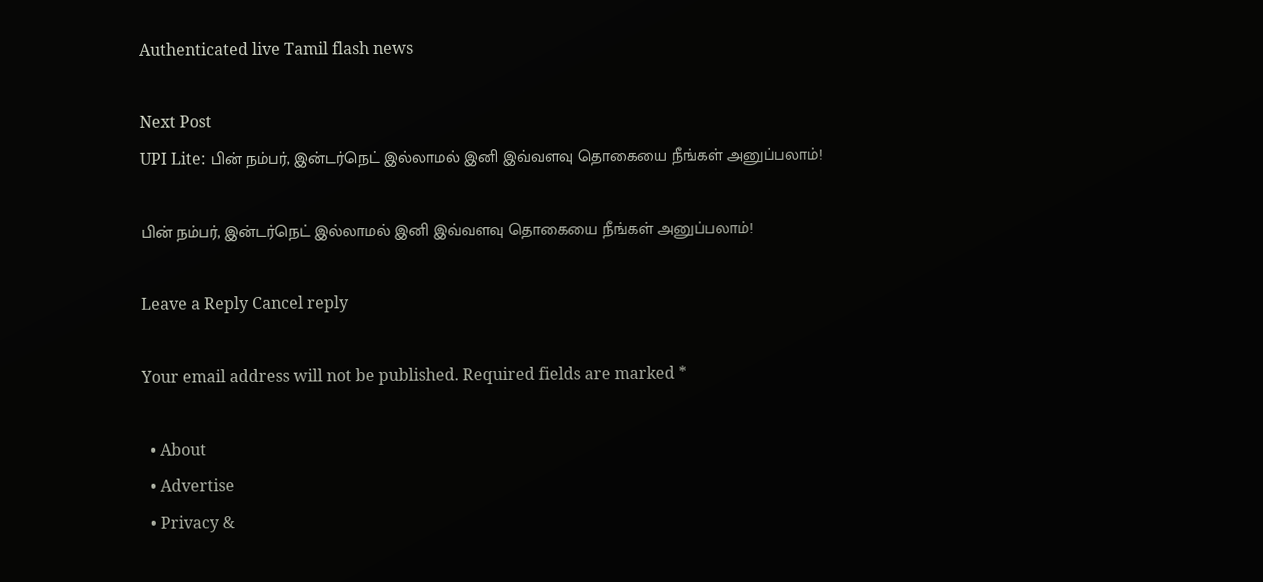Authenticated live Tamil flash news

Next Post
UPI Lite: பின் நம்பர், இன்டர்நெட் இல்லாமல் இனி இவ்வளவு தொகையை நீங்கள் அனுப்பலாம்!

பின் நம்பர், இன்டர்நெட் இல்லாமல் இனி இவ்வளவு தொகையை நீங்கள் அனுப்பலாம்!

Leave a Reply Cancel reply

Your email address will not be published. Required fields are marked *

  • About
  • Advertise
  • Privacy &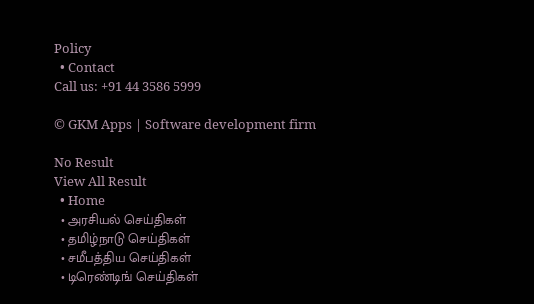Policy
  • Contact
Call us: +91 44 3586 5999

© GKM Apps | Software development firm

No Result
View All Result
  • Home
  • அரசியல் செய்திகள்
  • தமிழ்நாடு செய்திகள்
  • சமீபத்திய செய்திகள்
  • டிரெண்டிங் செய்திகள்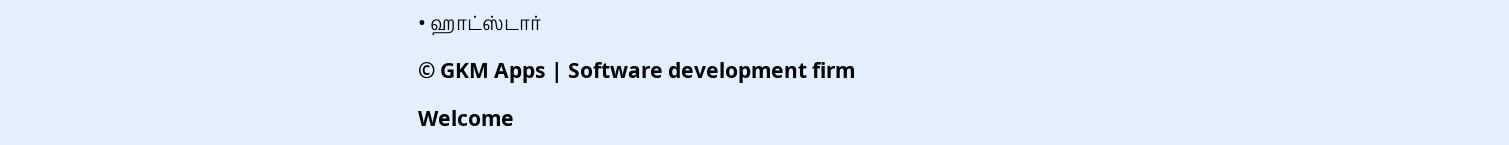• ஹாட்ஸ்டார்

© GKM Apps | Software development firm

Welcome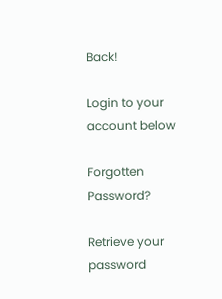Back!

Login to your account below

Forgotten Password?

Retrieve your password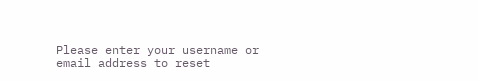Please enter your username or email address to reset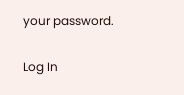your password.

Log In